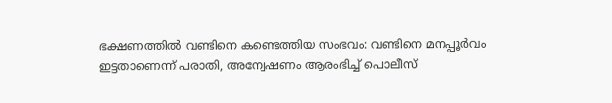ഭക്ഷണത്തിൽ വണ്ടിനെ കണ്ടെത്തിയ സംഭവം: വണ്ടിനെ മനപ്പൂർവം ഇട്ടതാണെന്ന് പരാതി, അന്വേഷണം ആരംഭിച്ച് പൊലീസ്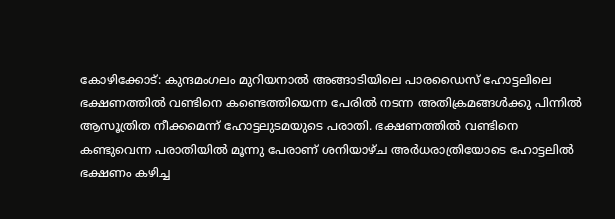കോഴിക്കോട്: കുന്ദമംഗലം മുറിയനാൽ അങ്ങാടിയിലെ പാരഡൈസ് ഹോട്ടലിലെ ഭക്ഷണത്തിൽ വണ്ടിനെ കണ്ടെത്തിയെന്ന പേരിൽ നടന്ന അതിക്രമങ്ങൾക്കു പിന്നിൽ ആസൂത്രിത നീക്കമെന്ന് ഹോട്ടലുടമയുടെ പരാതി. ഭക്ഷണത്തിൽ വണ്ടിനെ കണ്ടുവെന്ന പരാതിയിൽ മൂന്നു പേരാണ് ശനിയാഴ്ച അർധരാത്രിയോടെ ഹോട്ടലിൽ ഭക്ഷണം കഴിച്ച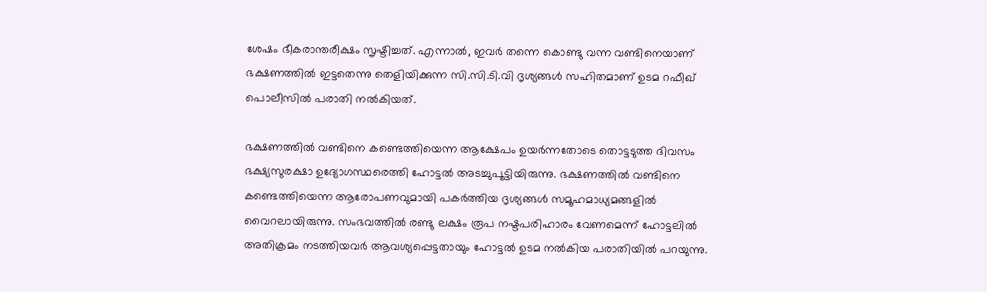ശേഷം ഭീകരാന്തരീക്ഷം സൃഷ്ടിച്ചത്. എന്നാൽ, ഇവർ തന്നെ കൊണ്ടു വന്ന വണ്ടിനെയാണ് ഭക്ഷണത്തിൽ ഇട്ടതെന്നു തെളിയിക്കുന്ന സി.സി.ടി.വി ദൃശ്യങ്ങൾ സഹിതമാണ് ഉടമ റഫീഖ് പൊലീസിൽ പരാതി നൽകിയത്.

ഭക്ഷണത്തിൽ വണ്ടിനെ കണ്ടെത്തിയെന്ന ആക്ഷേപം ഉയർന്നതോടെ തൊട്ടടുത്ത ദിവസം ഭക്ഷ്യസുരക്ഷാ ഉദ്യോഗസ്ഥരെത്തി ഹോട്ടൽ അടച്ചുപൂട്ടിയിരുന്നു. ഭക്ഷണത്തിൽ വണ്ടിനെ കണ്ടെത്തിയെന്ന ആരോപണവുമായി പകർത്തിയ ദൃശ്യങ്ങൾ സമൂഹമാധ്യമങ്ങളിൽ വൈറലായിരുന്നു. സംഭവത്തിൽ രണ്ടു ലക്ഷം രൂപ നഷ്ടപരിഹാരം വേണമെന്ന് ഹോട്ടലിൽ അതിക്രമം നടത്തിയവർ ആവശ്യപ്പെട്ടതായും ഹോട്ടൽ ഉടമ നൽകിയ പരാതിയിൽ പറയുന്നു.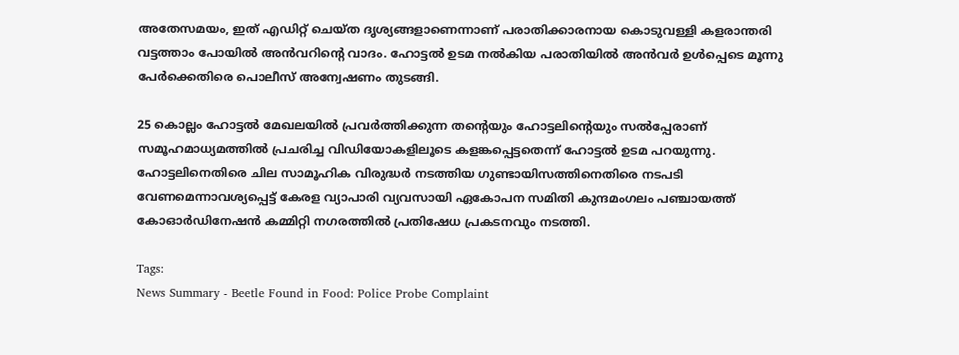അതേസമയം, ഇത് എഡിറ്റ് ചെയ്ത ദൃശ്യങ്ങളാണെന്നാണ് പരാതിക്കാരനായ കൊടുവള്ളി കളരാന്തരി വട്ടത്താം പോയിൽ അൻവറിന്റെ വാദം. ഹോട്ടൽ ഉടമ നൽകിയ പരാതിയിൽ അൻവർ ഉൾപ്പെടെ മൂന്നു പേർക്കെതിരെ പൊലീസ് അന്വേഷണം തുടങ്ങി.

25 കൊല്ലം ഹോട്ടൽ മേഖലയിൽ പ്രവർത്തിക്കുന്ന തന്റെയും ഹോട്ടലിന്റെയും സൽപ്പേരാണ് സമൂഹമാധ്യമത്തിൽ പ്രചരിച്ച വിഡിയോകളിലൂടെ കളങ്കപ്പെട്ടതെന്ന് ഹോട്ടൽ ഉടമ പറയുന്നു. ഹോട്ടലിനെതിരെ ചില സാമൂഹിക വിരുദ്ധർ നടത്തിയ ഗുണ്ടായിസത്തിനെതിരെ നടപടി വേണമെന്നാവശ്യപ്പെട്ട് കേരള വ്യാപാരി വ്യവസായി ഏകോപന സമിതി കുന്ദമംഗലം പഞ്ചായത്ത് കോഓർഡിനേഷൻ കമ്മിറ്റി നഗരത്തിൽ പ്രതിഷേധ പ്രകടനവും നടത്തി.

Tags:
News Summary - Beetle Found in Food: Police Probe Complaint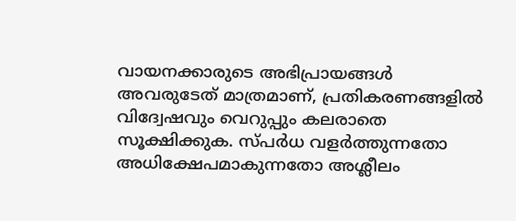വായനക്കാരുടെ അഭിപ്രായങ്ങള്‍ അവരുടേത് മാത്രമാണ്, പ്രതികരണങ്ങളിൽ വിദ്വേഷവും വെറുപ്പും കലരാതെ സൂക്ഷിക്കുക. സ്പർധ വളർത്തുന്നതോ അധിക്ഷേപമാകുന്നതോ അശ്ലീലം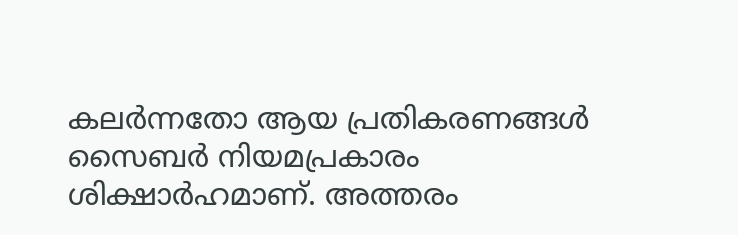കലർന്നതോ ആയ പ്രതികരണങ്ങൾ സൈബർ നിയമപ്രകാരം ശിക്ഷാർഹമാണ്. അത്തരം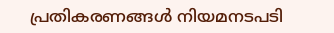പ്രതികരണങ്ങൾ നിയമനടപടി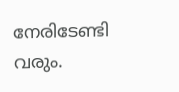നേരിടേണ്ടി വരും.